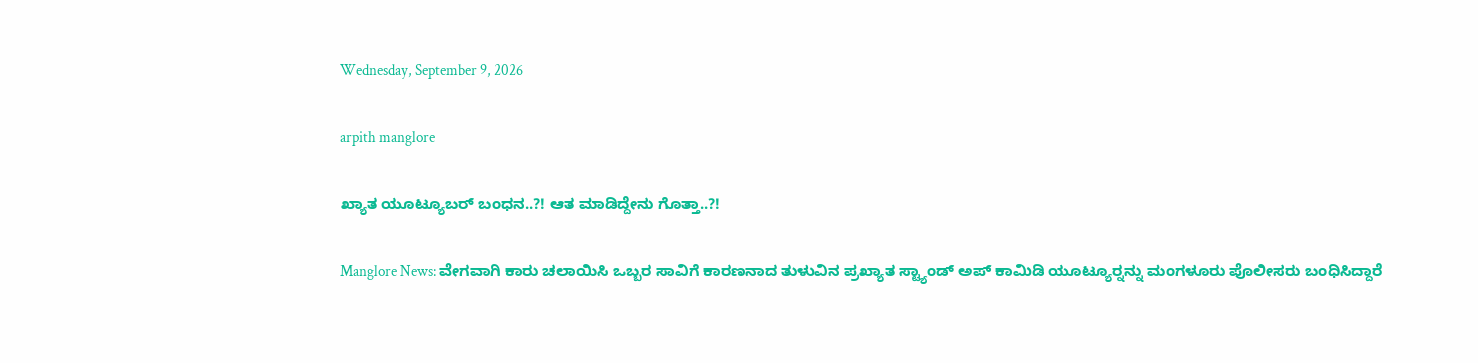Wednesday, September 9, 2026

arpith manglore

ಖ್ಯಾತ ಯೂಟ್ಯೂಬರ್ ಬಂಧನ..?! ಆತ ಮಾಡಿದ್ದೇನು ಗೊತ್ತಾ..?!

Manglore News: ವೇಗವಾಗಿ ‌ಕಾರು ಚಲಾಯಿಸಿ ಒಬ್ಬರ ಸಾವಿಗೆ ಕಾರಣನಾದ ತುಳುವಿನ ಪ್ರಖ್ಯಾತ ಸ್ಟ್ಯಾಂಡ್ ಅಪ್ ಕಾಮಿಡಿ ಯೂಟ್ಯೂರ‍್ನನ್ನು ಮಂಗಳೂರು ಪೊಲೀಸರು ಬಂಧಿಸಿದ್ದಾರೆ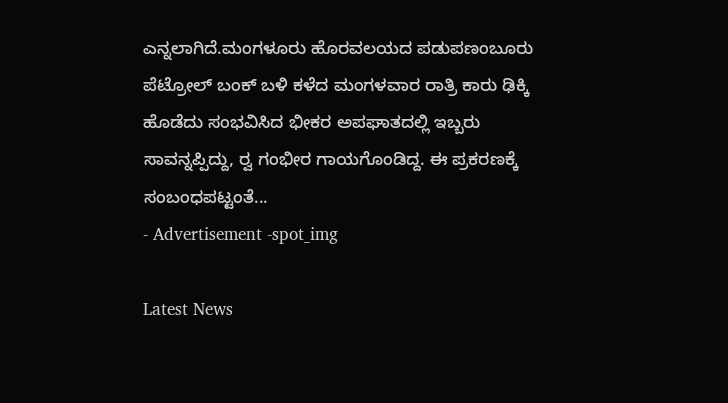ಎನ್ನಲಾಗಿದೆ.ಮಂಗಳೂರು ಹೊರವಲಯದ ಪಡುಪಣಂಬೂರು ಪೆಟ್ರೋಲ್ ಬಂಕ್ ಬಳಿ ಕಳೆದ ಮಂಗಳವಾರ ರಾತ್ರಿ ಕಾರು ಢಿಕ್ಕಿ ಹೊಡೆದು ಸಂಭವಿಸಿದ ಭೀಕರ ಅಪಘಾತದಲ್ಲಿ ಇಬ್ಬರು ಸಾವನ್ನಪ್ಪಿದ್ದು, ರ‍್ವ ಗಂಭೀರ ಗಾಯಗೊಂಡಿದ್ದ‌. ಈ ಪ್ರಕರಣಕ್ಕೆ ಸಂಬಂಧಪಟ್ಟಂತೆ...
- Advertisement -spot_img

Latest News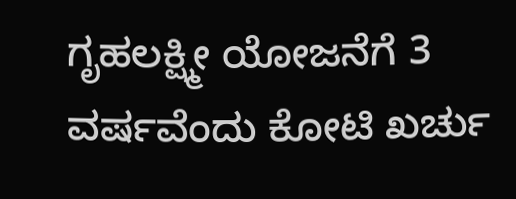ಗೃಹಲಕ್ಷ್ಮೀ ಯೋಜನೆಗೆ 3 ವರ್ಷವೆಂದು ಕೋಟಿ ಖರ್ಚು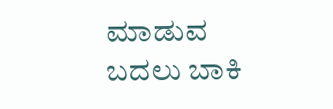ಮಾಡುವ ಬದಲು ಬಾಕಿ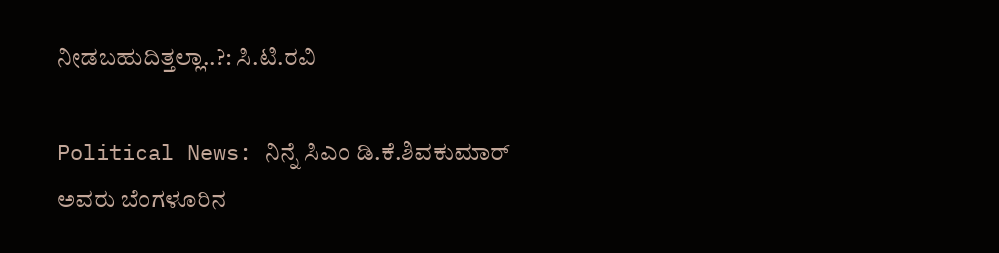ನೀಡಬಹುದಿತ್ತಲ್ಲಾ..?: ಸಿ.ಟಿ.ರವಿ

Political News: ನಿನ್ನೆ ಸಿಎಂ ಡಿ.ಕೆ.ಶಿವಕುಮಾರ್ ಅವರು ಬೆಂಗಳೂರಿನ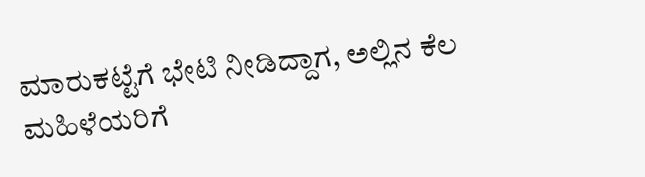ಮಾರುಕಟ್ಟೆಗೆ ಭೇಟಿ ನೀಡಿದ್ದಾಗ, ಅಲ್ಲಿನ ಕೆಲ ಮಹಿಳೆಯರಿಗೆ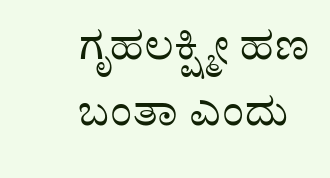ಗೃಹಲಕ್ಷ್ಮೀ ಹಣ ಬಂತಾ ಎಂದು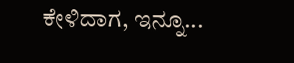ಕೇಳಿದಾಗ, ಇನ್ನೂ...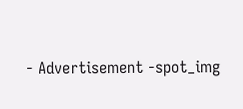- Advertisement -spot_img